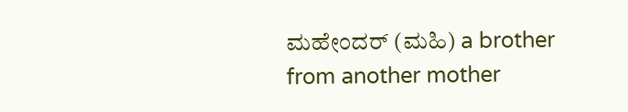ಮಹೇಂದರ್ (ಮಹಿ) a brother from another mother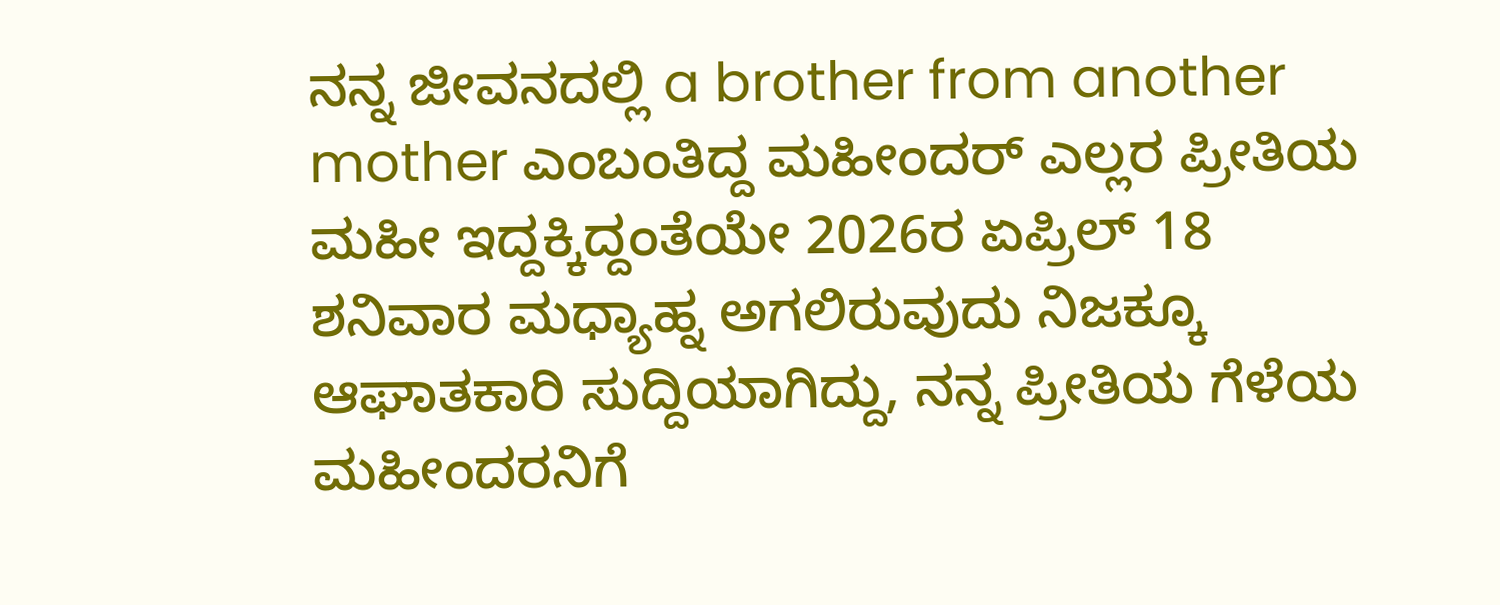ನನ್ನ ಜೀವನದಲ್ಲಿ a brother from another mother ಎಂಬಂತಿದ್ದ ಮಹೀಂದರ್ ಎಲ್ಲರ ಪ್ರೀತಿಯ ಮಹೀ ಇದ್ದಕ್ಕಿದ್ದಂತೆಯೇ 2026ರ ಏಪ್ರಿಲ್ 18 ಶನಿವಾರ ಮಧ್ಯಾಹ್ನ ಅಗಲಿರುವುದು ನಿಜಕ್ಕೂ ಆಘಾತಕಾರಿ ಸುದ್ದಿಯಾಗಿದ್ದು, ನನ್ನ ಪ್ರೀತಿಯ ಗೆಳೆಯ ಮಹೀಂದರನಿಗೆ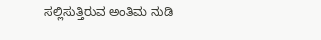ಸಲ್ಲಿಸುತ್ತಿರುವ ಅಂತಿಮ ನುಡಿ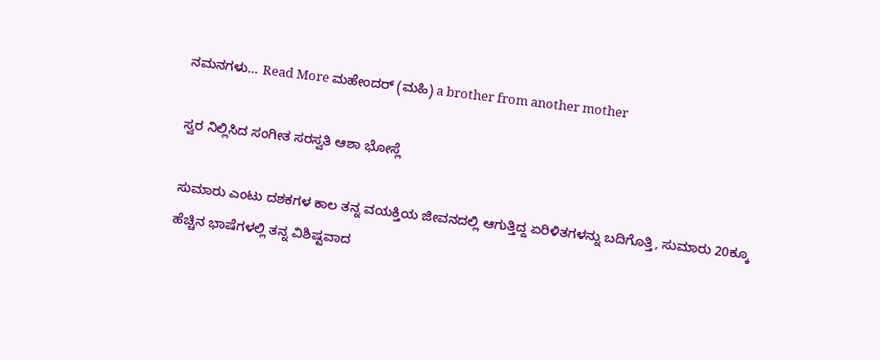ನಮನಗಳು… Read More ಮಹೇಂದರ್ (ಮಹಿ) a brother from another mother

ಸ್ವರ ನಿಲ್ಲಿಸಿದ ಸಂಗೀತ ಸರಸ್ವತಿ ಆಶಾ ಭೋಸ್ಲೆ

ಸುಮಾರು ಎಂಟು ದಶಕಗಳ ಕಾಲ ತನ್ನ ವಯಕ್ತಿಯ ಜೀವನದಲ್ಲಿ ಆಗುತ್ತಿದ್ದ ಏರಿಳಿತಗಳನ್ನು ಬದಿಗೊತ್ತಿ, ಸುಮಾರು 20ಕ್ಕೂ ಹೆಚ್ಚಿನ ಭಾಷೆಗಳಲ್ಲಿ ತನ್ನ ವಿಶಿಷ್ಟವಾದ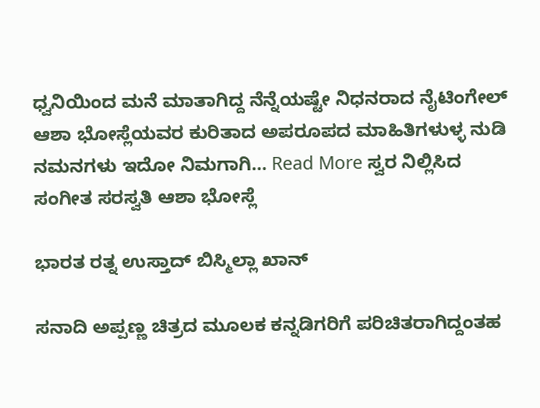ಧ್ವನಿಯಿಂದ ಮನೆ ಮಾತಾಗಿದ್ದ ನೆನ್ನೆಯಷ್ಟೇ ನಿಧನರಾದ ನೈಟಿಂಗೇಲ್ ಆಶಾ ಭೋಸ್ಲೆಯವರ ಕುರಿತಾದ ಅಪರೂಪದ ಮಾಹಿತಿಗಳುಳ್ಳ ನುಡಿ ನಮನಗಳು ಇದೋ ನಿಮಗಾಗಿ… Read More ಸ್ವರ ನಿಲ್ಲಿಸಿದ ಸಂಗೀತ ಸರಸ್ವತಿ ಆಶಾ ಭೋಸ್ಲೆ

ಭಾರತ ರತ್ನ ಉಸ್ತಾದ್ ಬಿಸ್ಮಿಲ್ಲಾ ಖಾನ್

ಸನಾದಿ ಅಪ್ಪಣ್ಣ ಚಿತ್ರದ ಮೂಲಕ ಕನ್ನಡಿಗರಿಗೆ ಪರಿಚಿತರಾಗಿದ್ದಂತಹ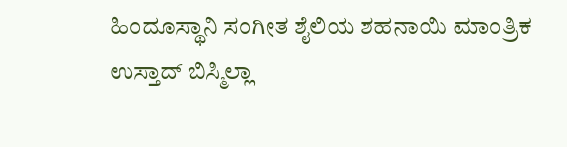ಹಿಂದೂಸ್ಥಾನಿ ಸಂಗೀತ ಶೈಲಿಯ ಶಹನಾಯಿ ಮಾಂತ್ರಿಕ ಉಸ್ತಾದ್ ಬಿಸ್ಮಿಲ್ಲಾ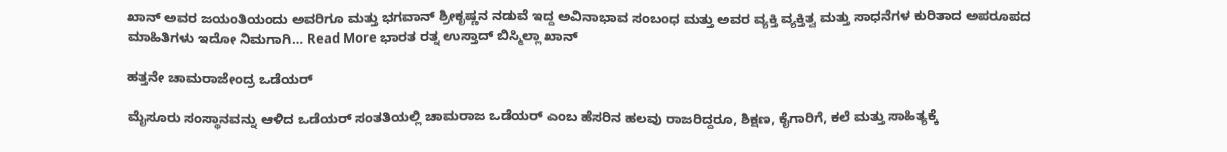ಖಾನ್ ಅವರ ಜಯಂತಿಯಂದು ಅವರಿಗೂ ಮತ್ತು ಭಗವಾನ್ ಶ್ರೀಕೃಷ್ಣನ ನಡುವೆ ಇದ್ದ ಅವಿನಾಭಾವ ಸಂಬಂಧ ಮತ್ತು ಅವರ ವ್ಯಕ್ತಿ ವ್ಯಕ್ತಿತ್ವ ಮತ್ತು ಸಾಧನೆಗಳ ಕುರಿತಾದ ಅಪರೂಪದ ಮಾಹಿತಿಗಳು ಇದೋ ನಿಮಗಾಗಿ… Read More ಭಾರತ ರತ್ನ ಉಸ್ತಾದ್ ಬಿಸ್ಮಿಲ್ಲಾ ಖಾನ್

ಹತ್ತನೇ ಚಾಮರಾಜೇಂದ್ರ ಒಡೆಯರ್

ಮೈಸೂರು ಸಂಸ್ಥಾನವನ್ನು ಆಳಿದ ಒಡೆಯರ್ ಸಂತತಿಯಲ್ಲಿ ಚಾಮರಾಜ ಒಡೆಯರ್ ಎಂಬ ಹೆಸರಿನ ಹಲವು ರಾಜರಿದ್ದರೂ, ಶಿಕ್ಷಣ, ಕೈಗಾರಿಗೆ, ಕಲೆ ಮತ್ತು ಸಾಹಿತ್ಯಕ್ಕೆ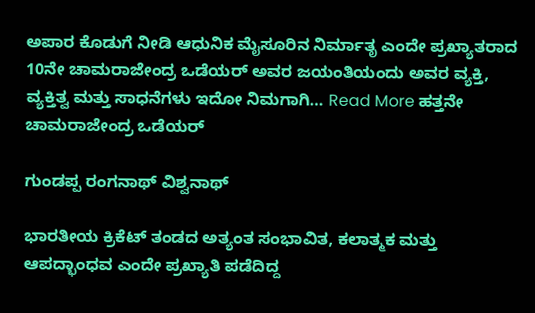ಅಪಾರ ಕೊಡುಗೆ ನೀಡಿ ಆಧುನಿಕ ಮೈಸೂರಿನ ನಿರ್ಮಾತೃ ಎಂದೇ ಪ್ರಖ್ಯಾತರಾದ 10ನೇ ಚಾಮರಾಜೇಂದ್ರ ಒಡೆಯರ್ ಅವರ ಜಯಂತಿಯಂದು ಅವರ ವ್ಯಕ್ತಿ, ವ್ಯಕ್ತಿತ್ವ ಮತ್ತು ಸಾಧನೆಗಳು ಇದೋ ನಿಮಗಾಗಿ… Read More ಹತ್ತನೇ ಚಾಮರಾಜೇಂದ್ರ ಒಡೆಯರ್

ಗುಂಡಪ್ಪ ರಂಗನಾಥ್ ವಿಶ್ವನಾಥ್

ಭಾರತೀಯ ಕ್ರಿಕೆಟ್ ತಂಡದ ಅತ್ಯಂತ ಸಂಭಾವಿತ, ಕಲಾತ್ಮಕ ಮತ್ತು ಆಪದ್ಭಾಂಧವ ಎಂದೇ ಪ್ರಖ್ಯಾತಿ ಪಡೆದಿದ್ದ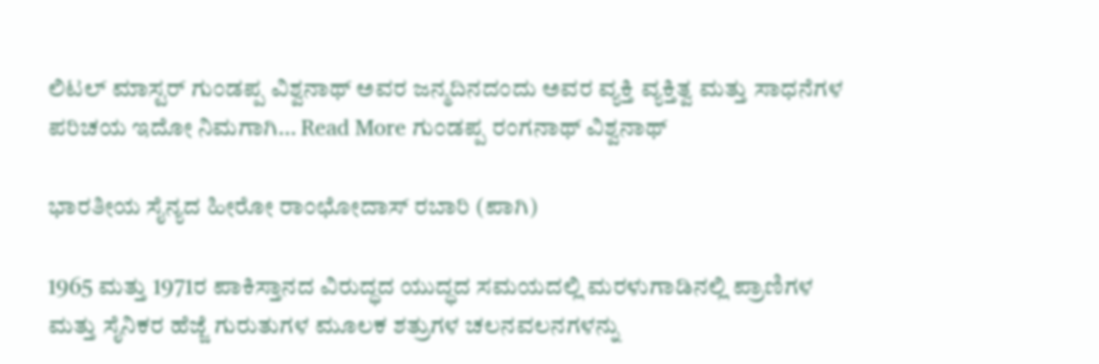ಲಿಟಲ್ ಮಾಸ್ಟರ್ ಗುಂಡಪ್ಪ ವಿಶ್ವನಾಥ್ ಅವರ ಜನ್ಮದಿನದಂದು ಅವರ ವ್ಯಕ್ತಿ ವ್ಯಕ್ತಿತ್ವ ಮತ್ತು ಸಾಧನೆಗಳ ಪರಿಚಯ ಇದೋ ನಿಮಗಾಗಿ… Read More ಗುಂಡಪ್ಪ ರಂಗನಾಥ್ ವಿಶ್ವನಾಥ್

ಭಾರತೀಯ ಸೈನ್ಯದ ಹೀರೋ ರಾಂಛೋದಾಸ್ ರಬಾರಿ (ಪಾಗಿ)

1965 ಮತ್ತು 1971ರ ಪಾಕಿಸ್ತಾನದ ವಿರುದ್ಧದ ಯುದ್ಧದ ಸಮಯದಲ್ಲಿ ಮರಳುಗಾಡಿನಲ್ಲಿ ಪ್ರಾಣಿಗಳ ಮತ್ತು ಸೈನಿಕರ ಹೆಜ್ಜೆ ಗುರುತುಗಳ ಮೂಲಕ ಶತ್ರುಗಳ ಚಲನವಲನಗಳನ್ನು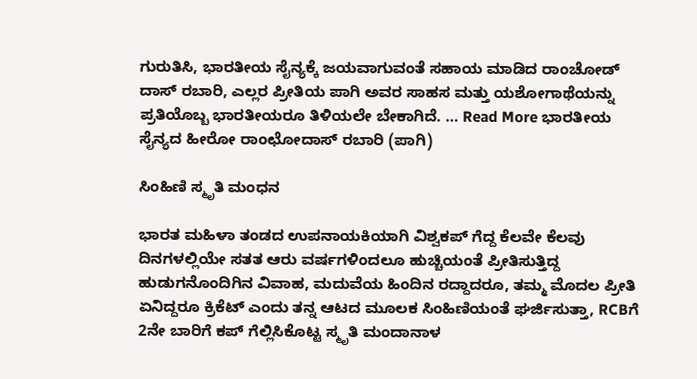ಗುರುತಿಸಿ, ಭಾರತೀಯ ಸೈನ್ಯಕ್ಕೆ ಜಯವಾಗುವಂತೆ ಸಹಾಯ ಮಾಡಿದ ರಾಂಚೋಡ್ ದಾಸ್ ರಬಾರಿ, ಎಲ್ಲರ ಪ್ರೀತಿಯ ಪಾಗಿ ಅವರ ಸಾಹಸ ಮತ್ತು ಯಶೋಗಾಥೆಯನ್ನು ಪ್ರತಿಯೊಬ್ಬ ಭಾರತೀಯರೂ ತಿಳಿಯಲೇ ಬೇಕಾಗಿದೆ. … Read More ಭಾರತೀಯ ಸೈನ್ಯದ ಹೀರೋ ರಾಂಛೋದಾಸ್ ರಬಾರಿ (ಪಾಗಿ)

ಸಿಂಹಿಣಿ ಸ್ಮೃತಿ ಮಂಧನ

ಭಾರತ ಮಹಿಳಾ ತಂಡದ ಉಪನಾಯಕಿಯಾಗಿ ವಿಶ್ವಕಪ್ ಗೆದ್ದ ಕೆಲವೇ ಕೆಲವು ದಿನಗಳಲ್ಲಿಯೇ ಸತತ ಆರು ವರ್ಷಗಳಿಂದಲೂ ಹುಚ್ಚಿಯಂತೆ ಪ್ರೀತಿಸುತ್ತಿದ್ದ ಹುಡುಗನೊಂದಿಗಿನ ವಿವಾಹ, ಮದುವೆಯ ಹಿಂದಿನ ರದ್ದಾದರೂ, ತಮ್ಮ ಮೊದಲ ಪ್ರೀತಿ ಏನಿದ್ದರೂ ಕ್ರಿಕೆಟ್ ಎಂದು ತನ್ನ ಆಟದ ಮೂಲಕ ಸಿಂಹಿಣಿಯಂತೆ ಘರ್ಜಿಸುತ್ತಾ, RCBಗೆ 2ನೇ ಬಾರಿಗೆ ಕಪ್ ಗೆಲ್ಲಿಸಿಕೊಟ್ಟ ಸ್ಮೃತಿ ಮಂದಾನಾಳ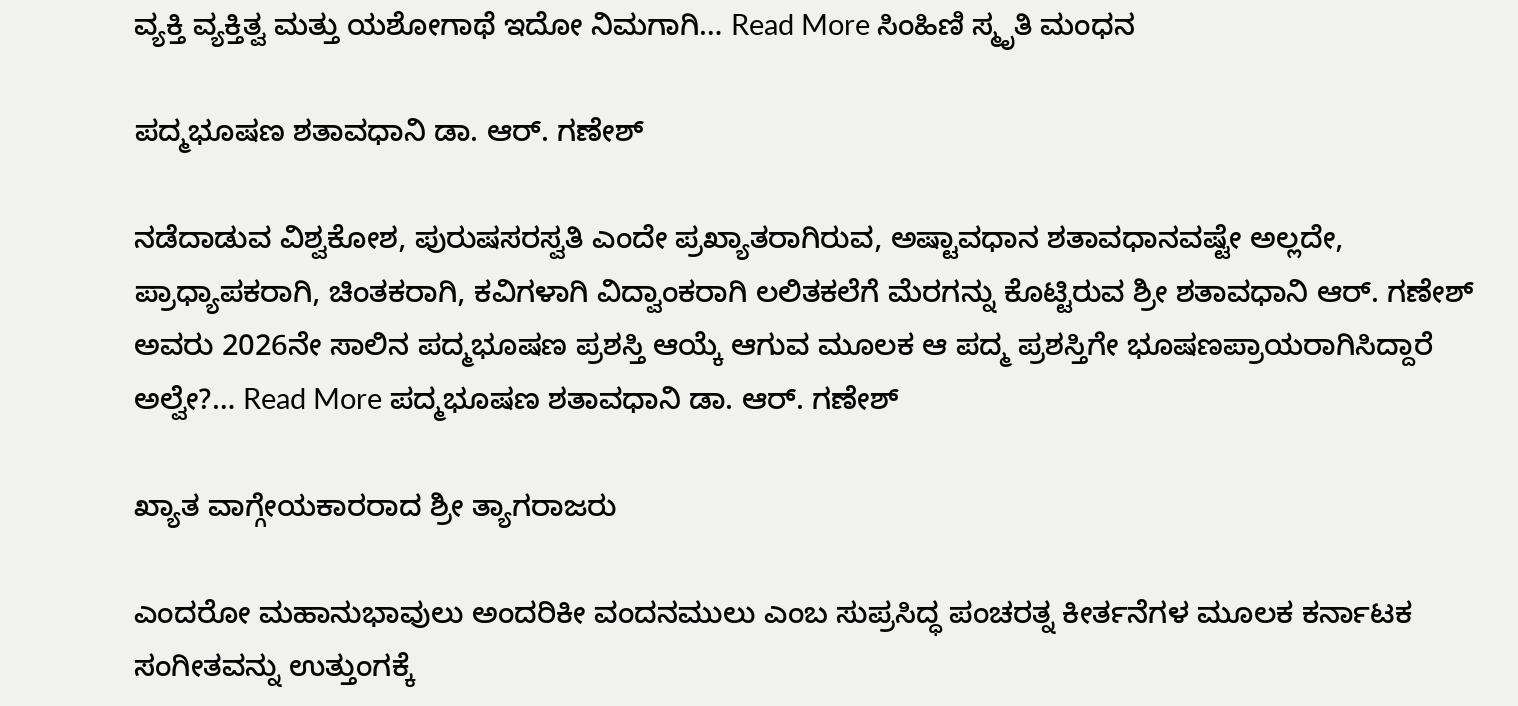ವ್ಯಕ್ತಿ ವ್ಯಕ್ತಿತ್ವ ಮತ್ತು ಯಶೋಗಾಥೆ ಇದೋ ನಿಮಗಾಗಿ… Read More ಸಿಂಹಿಣಿ ಸ್ಮೃತಿ ಮಂಧನ

ಪದ್ಮಭೂಷಣ ಶತಾವಧಾನಿ ಡಾ. ಆರ್. ಗಣೇಶ್

ನಡೆದಾಡುವ ವಿಶ್ವಕೋಶ, ಪುರುಷಸರಸ್ವತಿ ಎಂದೇ ಪ್ರಖ್ಯಾತರಾಗಿರುವ, ಅಷ್ಟಾವಧಾನ ಶತಾವಧಾನವಷ್ಟೇ ಅಲ್ಲದೇ, ಪ್ರಾಧ್ಯಾಪಕರಾಗಿ, ಚಿಂತಕರಾಗಿ, ಕವಿಗಳಾಗಿ ವಿದ್ವಾಂಕರಾಗಿ ಲಲಿತಕಲೆಗೆ ಮೆರಗನ್ನು ಕೊಟ್ಟಿರುವ ಶ್ರೀ ಶತಾವಧಾನಿ ಆರ್. ಗಣೇಶ್ ಅವರು 2026ನೇ ಸಾಲಿನ ಪದ್ಮಭೂಷಣ ಪ್ರಶಸ್ತಿ ಆಯ್ಕೆ ಆಗುವ ಮೂಲಕ ಆ ಪದ್ಮ ಪ್ರಶಸ್ತಿಗೇ ಭೂಷಣಪ್ರಾಯರಾಗಿಸಿದ್ದಾರೆ ಅಲ್ವೇ?… Read More ಪದ್ಮಭೂಷಣ ಶತಾವಧಾನಿ ಡಾ. ಆರ್. ಗಣೇಶ್

ಖ್ಯಾತ ವಾಗ್ಗೇಯಕಾರರಾದ ಶ್ರೀ ತ್ಯಾಗರಾಜರು

ಎಂದರೋ ಮಹಾನುಭಾವುಲು ಅಂದರಿಕೀ ವಂದನಮುಲು ಎಂಬ ಸುಪ್ರಸಿದ್ಧ ಪಂಚರತ್ನ ಕೀರ್ತನೆಗಳ ಮೂಲಕ ಕರ್ನಾಟಕ ಸಂಗೀತವನ್ನು ಉತ್ತುಂಗಕ್ಕೆ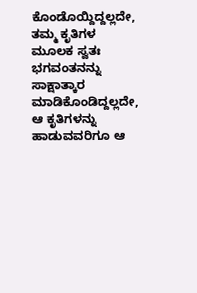ಕೊಂಡೊಯ್ದಿದ್ದಲ್ಲದೇ, ತಮ್ಮ ಕೃತಿಗಳ ಮೂಲಕ ಸ್ವತಃ ಭಗವಂತನನ್ನು ಸಾಕ್ಷಾತ್ಕಾರ ಮಾಡಿಕೊಂಡಿದ್ದಲ್ಲದೇ, ಆ ಕೃತಿಗಳನ್ನು ಹಾಡುವವರಿಗೂ ಆ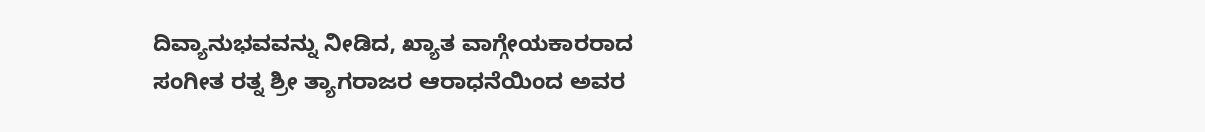ದಿವ್ಯಾನುಭವವನ್ನು ನೀಡಿದ, ಖ್ಯಾತ ವಾಗ್ಗೇಯಕಾರರಾದ ಸಂಗೀತ ರತ್ನ ಶ್ರೀ ತ್ಯಾಗರಾಜರ ಆರಾಧನೆಯಿಂದ ಅವರ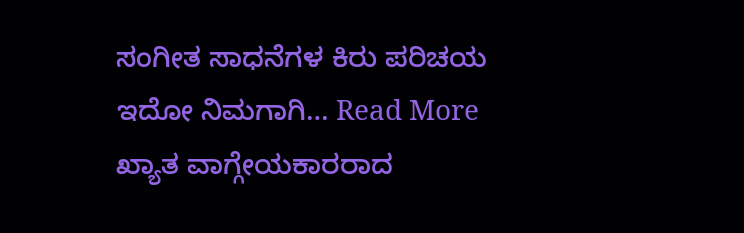ಸಂಗೀತ ಸಾಧನೆಗಳ ಕಿರು ಪರಿಚಯ ಇದೋ ನಿಮಗಾಗಿ… Read More ಖ್ಯಾತ ವಾಗ್ಗೇಯಕಾರರಾದ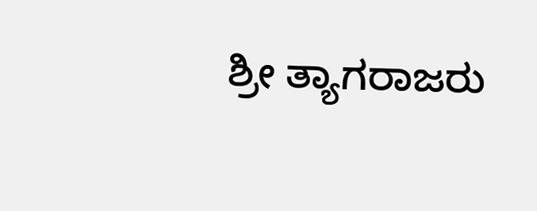ಶ್ರೀ ತ್ಯಾಗರಾಜರು